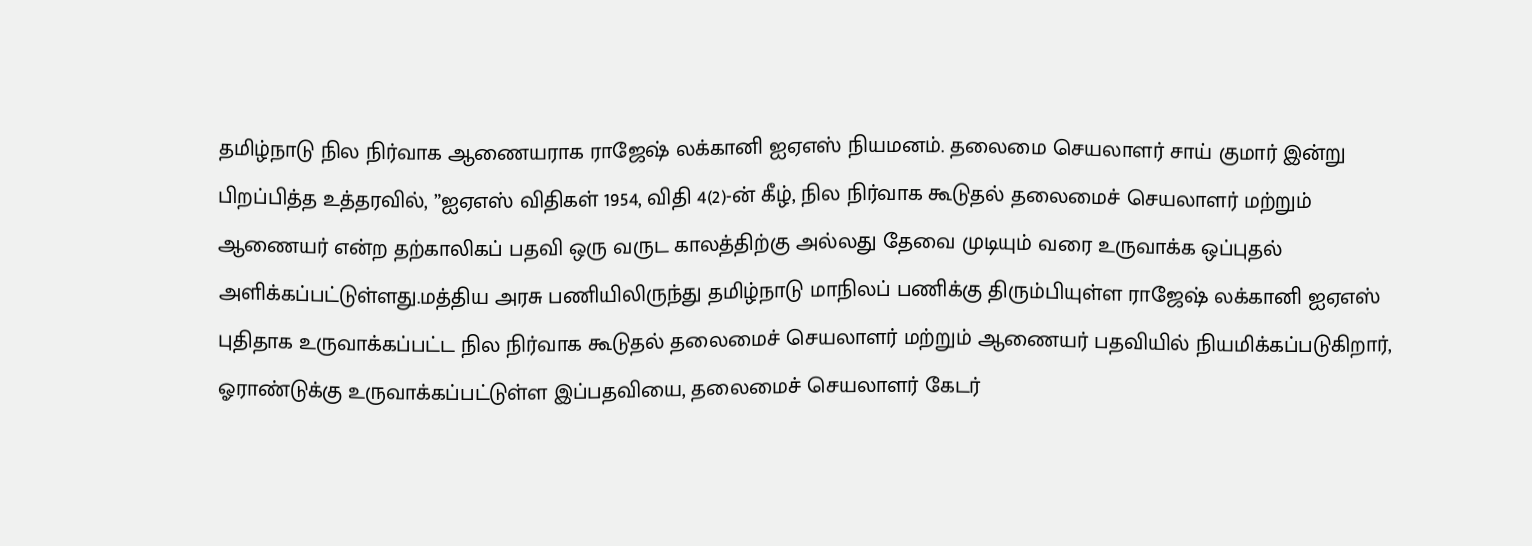தமிழ்நாடு நில நிர்வாக ஆணையராக ராஜேஷ் லக்கானி ஐஏஎஸ் நியமனம். தலைமை செயலாளர் சாய் குமார் இன்று பிறப்பித்த உத்தரவில், ”ஐஏஎஸ் விதிகள் 1954, விதி 4(2)-ன் கீழ், நில நிர்வாக கூடுதல் தலைமைச் செயலாளர் மற்றும் ஆணையர் என்ற தற்காலிகப் பதவி ஒரு வருட காலத்திற்கு அல்லது தேவை முடியும் வரை உருவாக்க ஒப்புதல் அளிக்கப்பட்டுள்ளது.மத்திய அரசு பணியிலிருந்து தமிழ்நாடு மாநிலப் பணிக்கு திரும்பியுள்ள ராஜேஷ் லக்கானி ஐஏஎஸ் புதிதாக உருவாக்கப்பட்ட நில நிர்வாக கூடுதல் தலைமைச் செயலாளர் மற்றும் ஆணையர் பதவியில் நியமிக்கப்படுகிறார், ஓராண்டுக்கு உருவாக்கப்பட்டுள்ள இப்பதவியை, தலைமைச் செயலாளர் கேடர்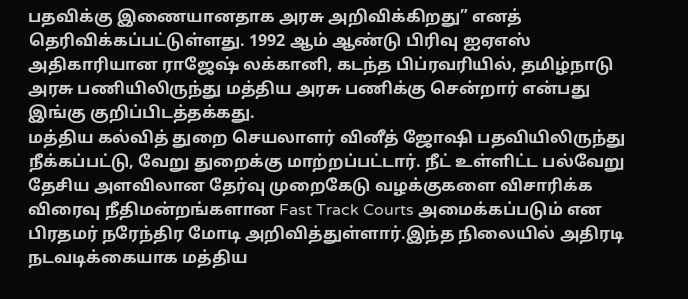பதவிக்கு இணையானதாக அரசு அறிவிக்கிறது” எனத் தெரிவிக்கப்பட்டுள்ளது. 1992 ஆம் ஆண்டு பிரிவு ஐஏஎஸ் அதிகாரியான ராஜேஷ் லக்கானி, கடந்த பிப்ரவரியில், தமிழ்நாடு அரசு பணியிலிருந்து மத்திய அரசு பணிக்கு சென்றார் என்பது இங்கு குறிப்பிடத்தக்கது.
மத்திய கல்வித் துறை செயலாளர் வினீத் ஜோஷி பதவியிலிருந்து நீக்கப்பட்டு, வேறு துறைக்கு மாற்றப்பட்டார். நீட் உள்ளிட்ட பல்வேறு தேசிய அளவிலான தேர்வு முறைகேடு வழக்குகளை விசாரிக்க விரைவு நீதிமன்றங்களான Fast Track Courts அமைக்கப்படும் என பிரதமர் நரேந்திர மோடி அறிவித்துள்ளார்.இந்த நிலையில் அதிரடி நடவடிக்கையாக மத்திய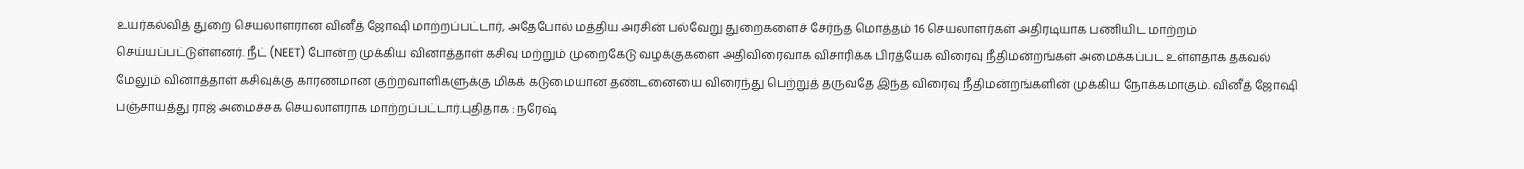உயர்கல்வித் துறை செயலாளரான வினீத் ஜோஷி மாற்றப்பட்டார், அதேபோல் மத்திய அரசின் பல்வேறு துறைகளைச் சேர்ந்த மொத்தம் 16 செயலாளர்கள் அதிரடியாக பணியிட மாற்றம் செய்யப்பட்டுள்ளனர். நீட் (NEET) போன்ற முக்கிய வினாத்தாள் கசிவு மற்றும் முறைகேடு வழக்குகளை அதிவிரைவாக விசாரிக்க பிரத்யேக விரைவு நீதிமன்றங்கள் அமைக்கப்பட உள்ளதாக தகவல் மேலும் வினாத்தாள் கசிவுக்கு காரணமான குற்றவாளிகளுக்கு மிகக் கடுமையான தண்டனையை விரைந்து பெற்றுத் தருவதே இந்த விரைவு நீதிமன்றங்களின் முக்கிய நோக்கமாகும். வினீத் ஜோஷி பஞ்சாயத்து ராஜ் அமைச்சக செயலாளராக மாற்றப்பட்டார்.புதிதாக : நரேஷ்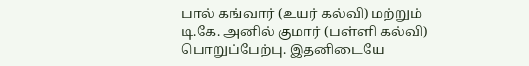பால் கங்வார் (உயர் கல்வி) மற்றும் டி.கே. அனில் குமார் (பள்ளி கல்வி) பொறுப்பேற்பு. இதனிடையே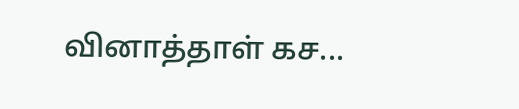வினாத்தாள் கச...